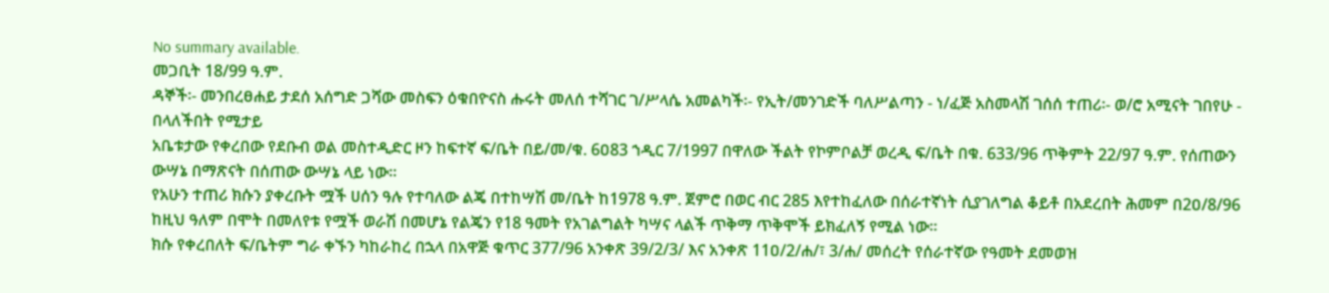No summary available.
መጋቢት 18/99 ዓ.ም.
ዳኞች፡- መንበረፀሐይ ታደሰ አሰግድ ጋሻው መስፍን ዕቁበዮናስ ሑሩት መለሰ ተሻገር ገ/ሥላሴ አመልካች፡- የኢት/መንገድች ባለሥልጣን - ነ/ፈጅ አስመላሽ ገሰሰ ተጠሪ፡- ወ/ሮ አሚናት ገበየሁ - በላለችበት የሚታይ
አቤቱታው የቀረበው የደቡብ ወል መስተዲድር ዞን ከፍተኛ ፍ/ቤት በይ/መ/ቁ. 6ዐ83 ኀዲር 7/1997 በዋለው ችልት የኮምቦልቻ ወረዲ ፍ/ቤት በቁ. 633/96 ጥቅምት 22/97 ዓ.ም. የሰጠውን ውሣኔ በማጽናት በሰጠው ውሣኔ ላይ ነው።
የአሁን ተጠሪ ክሱን ያቀረቡት ሟች ሀሰን ዓሉ የተባለው ልጄ በተከሣሽ መ/ቤት ከ1978 ዓ.ም. ጀምሮ በወር ብር 285 እየተከፈለው በሰራተኛነት ሲያገለግል ቆይቶ በአደረበት ሕመም በ2ዐ/8/96 ከዚህ ዓለም በሞት በመለየቱ የሟች ወራሽ በመሆኔ የልጄን የ18 ዓመት የአገልግልት ካሣና ላልች ጥቅማ ጥቅሞች ይክፈለኝ የሚል ነው።
ክሱ የቀረበለት ፍ/ቤትም ግራ ቀኙን ካከራከረ በኋላ በአዋጅ ቁጥር 377/96 አንቀጽ 39/2/3/ እና አንቀጽ 11ዐ/2/ሐ/፣ 3/ሐ/ መሰረት የሰራተኛው የዓመት ደመወዝ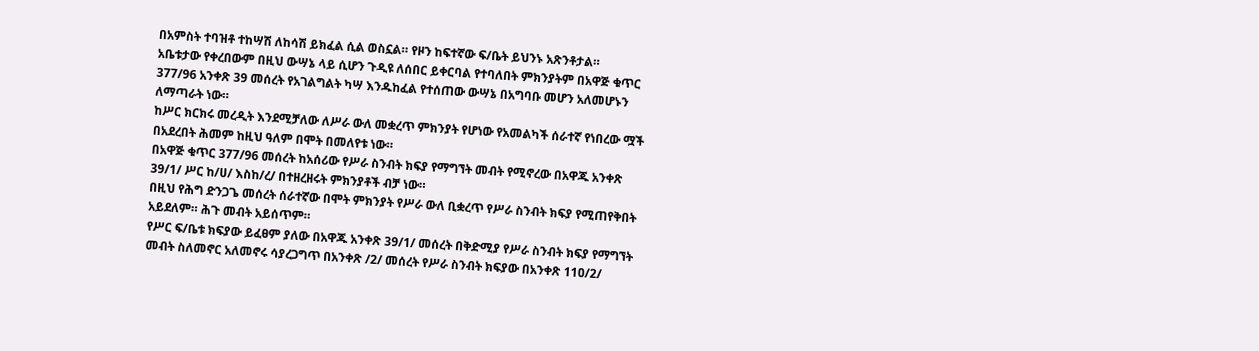በአምስት ተባዝቶ ተከሣሽ ለከሳሽ ይክፈል ሲል ወስኗል። የዞን ከፍተኛው ፍ/ቤት ይህንኑ አጽንቶታል።
አቤቱታው የቀረበውም በዚህ ውሣኔ ላይ ሲሆን ጉዲዩ ለሰበር ይቀርባል የተባለበት ምክንያትም በአዋጅ ቁጥር 377/96 አንቀጽ 39 መሰረት የአገልግልት ካሣ እንዱከፈል የተሰጠው ውሣኔ በአግባቡ መሆን አለመሆኑን ለማጣራት ነው።
ከሥር ክርክሩ መረዲት እንደሚቻለው ለሥራ ውለ መቋረጥ ምክንያት የሆነው የአመልካች ሰራተኛ የነበረው ሟች በአደረበት ሕመም ከዚህ ዓለም በሞት በመለየቱ ነው።
በአዋጅ ቁጥር 377/96 መሰረት ከአሰሪው የሥራ ስንብት ክፍያ የማግኘት መብት የሚኖረው በአዋጁ አንቀጽ 39/1/ ሥር ከ/ሀ/ እስከ/ረ/ በተዘረዘሩት ምክንያቶች ብቻ ነው።
በዚህ የሕግ ድንጋጌ መሰረት ሰራተኛው በሞት ምክንያት የሥራ ውለ ቢቋረጥ የሥራ ስንብት ክፍያ የሚጠየቅበት አይደለም። ሕጉ መብት አይሰጥም።
የሥር ፍ/ቤቱ ክፍያው ይፈፀም ያለው በአዋጁ አንቀጽ 39/1/ መሰረት በቅድሚያ የሥራ ስንብት ክፍያ የማግኘት መብት ስለመኖር አለመኖሩ ሳያረጋግጥ በአንቀጽ /2/ መሰረት የሥራ ስንብት ክፍያው በአንቀጽ 11ዐ/2/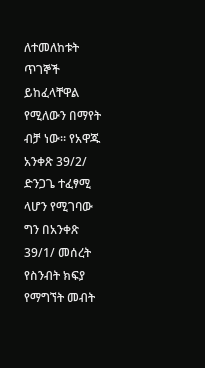ለተመለከቱት ጥገኞች ይከፈላቸዋል የሚለውን በማየት ብቻ ነው። የአዋጁ አንቀጽ 39/2/ ድንጋጌ ተፈፃሚ ላሆን የሚገባው ግን በአንቀጽ 39/1/ መሰረት የስንብት ክፍያ የማግኘት መብት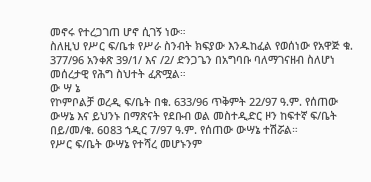መኖሩ የተረጋገጠ ሆኖ ሲገኝ ነው።
ስለዚህ የሥር ፍ/ቤቱ የሥራ ስንብት ክፍያው እንዱከፈል የወሰነው የአዋጅ ቁ. 377/96 አንቀጽ 39/1/ እና /2/ ድንጋጌን በአግባቡ ባለማገናዘብ ስለሆነ መሰረታዊ የሕግ ስህተት ፈጽሟል።
ው ሣ ኔ
የኮምቦልቻ ወረዲ ፍ/ቤት በቁ. 633/96 ጥቅምት 22/97 ዓ.ም. የሰጠው ውሣኔ እና ይህንኑ በማጽናት የደቡብ ወል መስተዲድር ዞን ከፍተኛ ፍ/ቤት በይ/መ/ቁ. 6ዐ83 ኀዲር 7/97 ዓ.ም. የሰጠው ውሣኔ ተሽሯል።
የሥር ፍ/ቤት ውሣኔ የተሻረ መሆኑንም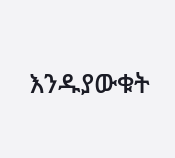እንዱያውቁት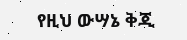የዚህ ውሣኔ ቅጂ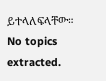ይተላለፍላቸው።
No topics extracted.